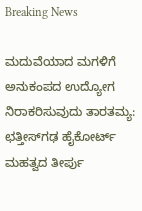Breaking News

ಮದುವೆಯಾದ ಮಗಳಿಗೆ ಅನುಕಂಪದ ಉದ್ಯೋಗ ನಿರಾಕರಿಸುವುದು ತಾರತಮ್ಯ: ಛತ್ತೀಸ್‌ಗಢ ಹೈಕೋರ್ಟ್ ಮಹತ್ವದ ತೀರ್ಪು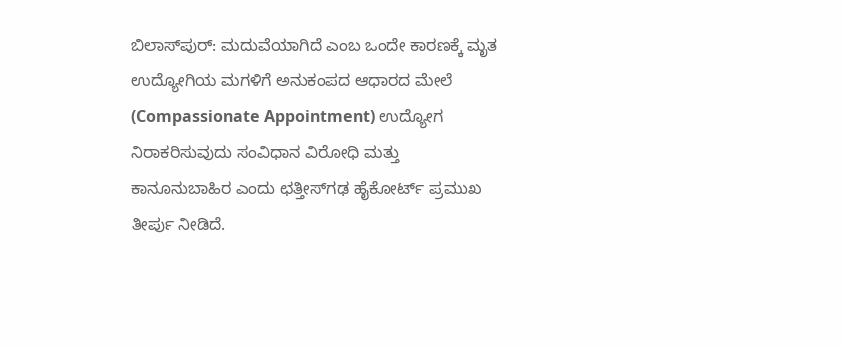ಬಿಲಾಸ್‌ಪುರ್: ಮದುವೆಯಾಗಿದೆ ಎಂಬ ಒಂದೇ ಕಾರಣಕ್ಕೆ ಮೃತ ಉದ್ಯೋಗಿಯ ಮಗಳಿಗೆ ಅನುಕಂಪದ ಆಧಾರದ ಮೇಲೆ (Compassionate Appointment) ಉದ್ಯೋಗ ನಿರಾಕರಿಸುವುದು ಸಂವಿಧಾನ ವಿರೋಧಿ ಮತ್ತು ಕಾನೂನುಬಾಹಿರ ಎಂದು ಛತ್ತೀಸ್‌ಗಢ ಹೈಕೋರ್ಟ್ ಪ್ರಮುಖ ತೀರ್ಪು ನೀಡಿದೆ.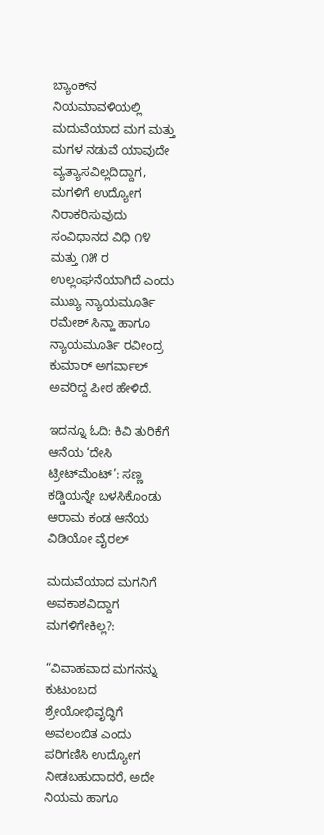ಬ್ಯಾಂಕ್‌ನ ನಿಯಮಾವಳಿಯಲ್ಲಿ ಮದುವೆಯಾದ ಮಗ ಮತ್ತು ಮಗಳ ನಡುವೆ ಯಾವುದೇ ವ್ಯತ್ಯಾಸವಿಲ್ಲದಿದ್ದಾಗ, ಮಗಳಿಗೆ ಉದ್ಯೋಗ ನಿರಾಕರಿಸುವುದು ಸಂವಿಧಾನದ ವಿಧಿ ೧೪ ಮತ್ತು ೧೫ ರ ಉಲ್ಲಂಘನೆಯಾಗಿದೆ ಎಂದು ಮುಖ್ಯ ನ್ಯಾಯಮೂರ್ತಿ ರಮೇಶ್ ಸಿನ್ಹಾ ಹಾಗೂ ನ್ಯಾಯಮೂರ್ತಿ ರವೀಂದ್ರ ಕುಮಾರ್ ಅಗರ್ವಾಲ್ ಅವರಿದ್ದ ಪೀಠ ಹೇಳಿದೆ.

ಇದನ್ನೂ ಓದಿ: ಕಿವಿ ತುರಿಕೆಗೆ ಆನೆಯ ‘ದೇಸಿ ಟ್ರೀಟ್‌ಮೆಂಟ್’: ಸಣ್ಣ ಕಡ್ಡಿಯನ್ನೇ ಬಳಸಿಕೊಂಡು ಆರಾಮ ಕಂಡ ಆನೆಯ ವಿಡಿಯೋ ವೈರಲ್

ಮದುವೆಯಾದ ಮಗನಿಗೆ ಅವಕಾಶವಿದ್ದಾಗ ಮಗಳಿಗೇಕಿಲ್ಲ?:

“ವಿವಾಹವಾದ ಮಗನನ್ನು ಕುಟುಂಬದ ಶ್ರೇಯೋಭಿವೃದ್ಧಿಗೆ ಅವಲಂಬಿತ ಎಂದು ಪರಿಗಣಿಸಿ ಉದ್ಯೋಗ ನೀಡಬಹುದಾದರೆ, ಅದೇ ನಿಯಮ ಹಾಗೂ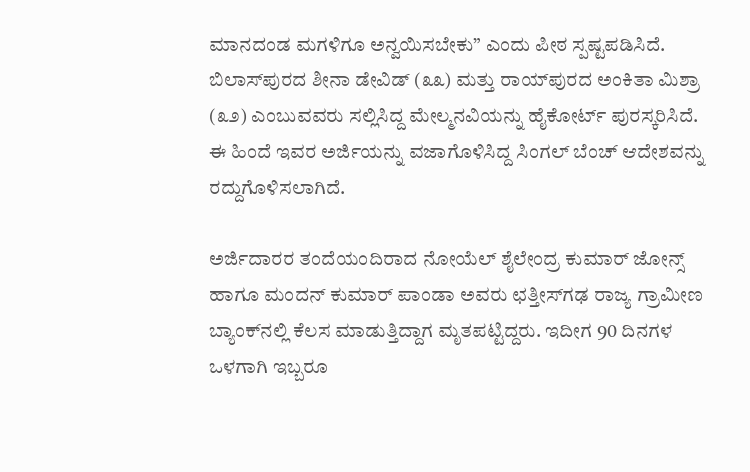ಮಾನದಂಡ ಮಗಳಿಗೂ ಅನ್ವಯಿಸಬೇಕು” ಎಂದು ಪೀಠ ಸ್ಪಷ್ಟಪಡಿಸಿದೆ. ಬಿಲಾಸ್‌ಪುರದ ಶೀನಾ ಡೇವಿಡ್ (೩೩) ಮತ್ತು ರಾಯ್‌ಪುರದ ಅಂಕಿತಾ ಮಿಶ್ರಾ (೩೨) ಎಂಬುವವರು ಸಲ್ಲಿಸಿದ್ದ ಮೇಲ್ಮನವಿಯನ್ನು ಹೈಕೋರ್ಟ್ ಪುರಸ್ಕರಿಸಿದೆ. ಈ ಹಿಂದೆ ಇವರ ಅರ್ಜಿಯನ್ನು ವಜಾಗೊಳಿಸಿದ್ದ ಸಿಂಗಲ್ ಬೆಂಚ್ ಆದೇಶವನ್ನು ರದ್ದುಗೊಳಿಸಲಾಗಿದೆ.

ಅರ್ಜಿದಾರರ ತಂದೆಯಂದಿರಾದ ನೋಯೆಲ್ ಶೈಲೇಂದ್ರ ಕುಮಾರ್ ಜೋನ್ಸ್ ಹಾಗೂ ಮಂದನ್ ಕುಮಾರ್ ಪಾಂಡಾ ಅವರು ಛತ್ತೀಸ್‌ಗಢ ರಾಜ್ಯ ಗ್ರಾಮೀಣ ಬ್ಯಾಂಕ್‌ನಲ್ಲಿ ಕೆಲಸ ಮಾಡುತ್ತಿದ್ದಾಗ ಮೃತಪಟ್ಟಿದ್ದರು. ಇದೀಗ 90 ದಿನಗಳ ಒಳಗಾಗಿ ಇಬ್ಬರೂ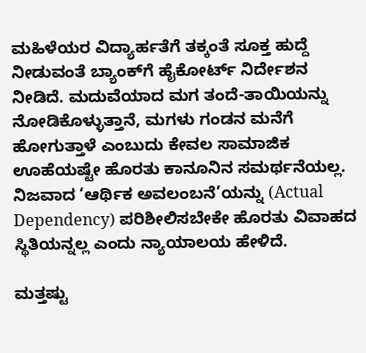ಮಹಿಳೆಯರ ವಿದ್ಯಾರ್ಹತೆಗೆ ತಕ್ಕಂತೆ ಸೂಕ್ತ ಹುದ್ದೆ ನೀಡುವಂತೆ ಬ್ಯಾಂಕ್‌ಗೆ ಹೈಕೋರ್ಟ್ ನಿರ್ದೇಶನ ನೀಡಿದೆ. ಮದುವೆಯಾದ ಮಗ ತಂದೆ-ತಾಯಿಯನ್ನು ನೋಡಿಕೊಳ್ಳುತ್ತಾನೆ, ಮಗಳು ಗಂಡನ ಮನೆಗೆ ಹೋಗುತ್ತಾಳೆ ಎಂಬುದು ಕೇವಲ ಸಾಮಾಜಿಕ ಊಹೆಯಷ್ಟೇ ಹೊರತು ಕಾನೂನಿನ ಸಮರ್ಥನೆಯಲ್ಲ. ನಿಜವಾದ ‘ಆರ್ಥಿಕ ಅವಲಂಬನೆ’ಯನ್ನು (Actual Dependency) ಪರಿಶೀಲಿಸಬೇಕೇ ಹೊರತು ವಿವಾಹದ ಸ್ಥಿತಿಯನ್ನಲ್ಲ ಎಂದು ನ್ಯಾಯಾಲಯ ಹೇಳಿದೆ.

ಮತ್ತಷ್ಟು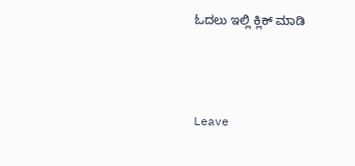ಓದಲು ಇಲ್ಲಿ ಕ್ಲಿಕ್ ಮಾಡಿ



Leave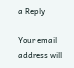a Reply

Your email address will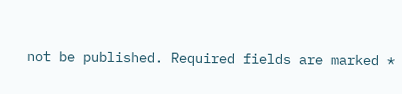not be published. Required fields are marked *